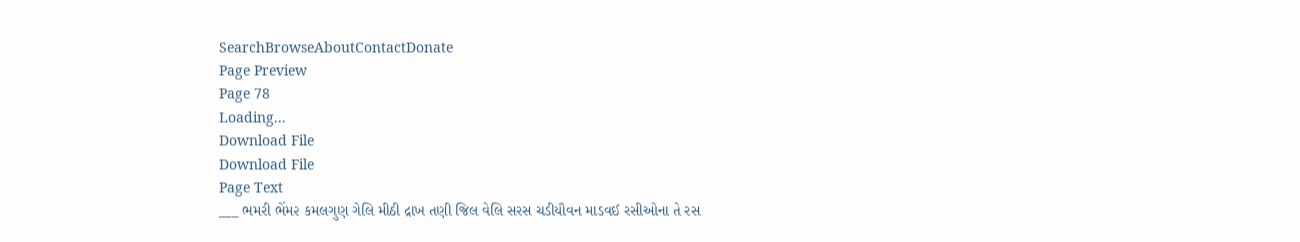SearchBrowseAboutContactDonate
Page Preview
Page 78
Loading...
Download File
Download File
Page Text
___ ભમરી ભેંમ૨ કમલગુણ ગેલિ મીઠી દ્રાખ તણી જિલ વેલિ સરસ ચડીયૌવન માડવઈ રસીઓના તે રસ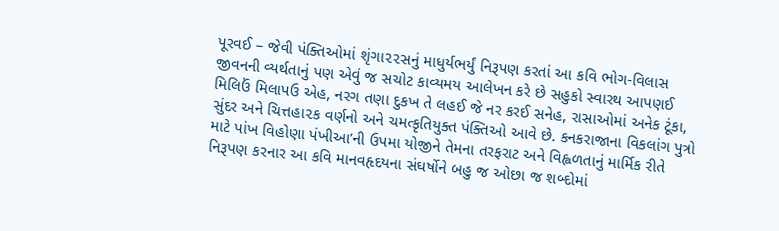પૂરવઈ – જેવી પંક્તિઓમાં શૃંગા૨૨સનું માધુર્યભર્યું નિરૂપણ કરતાં આ કવિ ભોગ-વિલાસ જીવનની વ્યર્થતાનું પણ એવું જ સચોટ કાવ્યમય આલેખન કરે છે સહુકો સ્વારથ આપણઈ મિલિઉં મિલાપઉ એહ, નરગ તણા દુકખ તે લહઈ જે નર કરઈ સનેહ, રાસાઓમાં અનેક ટૂંકા, સુંદર અને ચિત્તહા૨ક વર્ણનો અને ચમત્કૃતિયુક્ત પંક્તિઓ આવે છે. કનકરાજાના વિકલાંગ પુત્રો માટે પાંખ વિહોણા પંખીઆ’ની ઉપમા યોજીને તેમના તરફરાટ અને વિહ્વળતાનું માર્મિક રીતે નિરૂપણ કરનાર આ કવિ માનવહૃદયના સંઘર્ષોને બહુ જ ઓછા જ શબ્દોમાં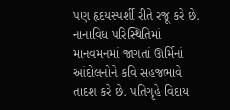પણ હૃદયસ્પર્શી રીતે રજૂ કરે છે. નાનાવિધ પરિસ્થિતિમાં માનવમનમાં જાગતાં ઊર્મિનાં આંદોલનોને કવિ સહજભાવે તાદશ કરે છે. પતિગૃહે વિદાય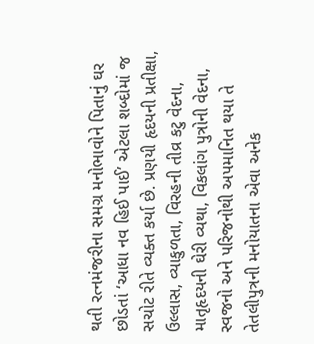થતી રત્નમંજરીના સમગ્ર મનોભાવોને પિતાનું ઘર છોડતાં ‘આધા નવ હિઈ પાઈ’ એટલા શબ્દોમાં જ સચોટ રીતે વ્યક્ત કર્યા છે. પ્રણયી હૃદયની પ્રતીક્ષા, ઉલ્લાસ, વ્યાકુળતા, વિરહની તીવ્ર કટુ વેદના, માતૃહૃદયની ઘેરી વ્યથા, વિકલાંગ પુત્રોની વેદના, સ્વજનો અને પરિજનોથી અપમાનિત થયા તે તેતલીપુત્રની મનોયાતના એવા અનેક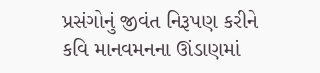પ્રસંગોનું જીવંત નિરૂપણ કરીને કવિ માનવમનના ઊંડાણમાં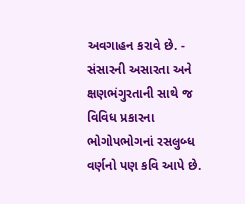અવગાહન કરાવે છે. - સંસારની અસારતા અને ક્ષણભંગુરતાની સાથે જ વિવિધ પ્રકારના ભોગોપભોગનાં રસલુબ્ધ વર્ણનો પણ કવિ આપે છે.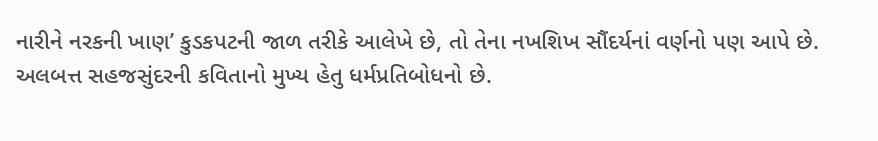નારીને નરકની ખાણ’ કુડકપટની જાળ તરીકે આલેખે છે, તો તેના નખશિખ સૌંદર્યનાં વર્ણનો પણ આપે છે. અલબત્ત સહજસુંદરની કવિતાનો મુખ્ય હેતુ ધર્મપ્રતિબોધનો છે.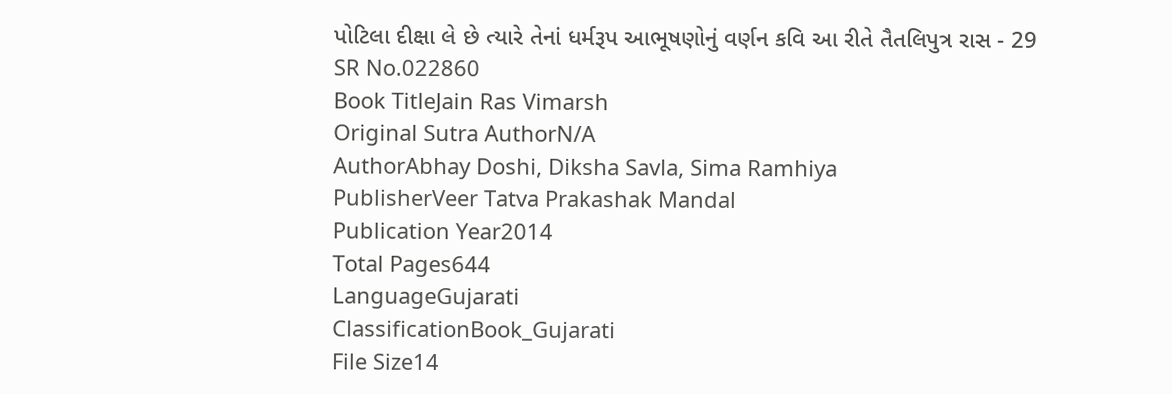પોટિલા દીક્ષા લે છે ત્યારે તેનાં ધર્મરૂપ આભૂષણોનું વર્ણન કવિ આ રીતે તૈતલિપુત્ર રાસ - 29
SR No.022860
Book TitleJain Ras Vimarsh
Original Sutra AuthorN/A
AuthorAbhay Doshi, Diksha Savla, Sima Ramhiya
PublisherVeer Tatva Prakashak Mandal
Publication Year2014
Total Pages644
LanguageGujarati
ClassificationBook_Gujarati
File Size14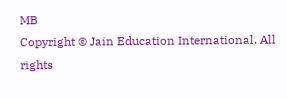MB
Copyright © Jain Education International. All rights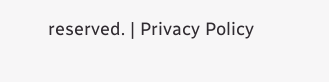reserved. | Privacy Policy